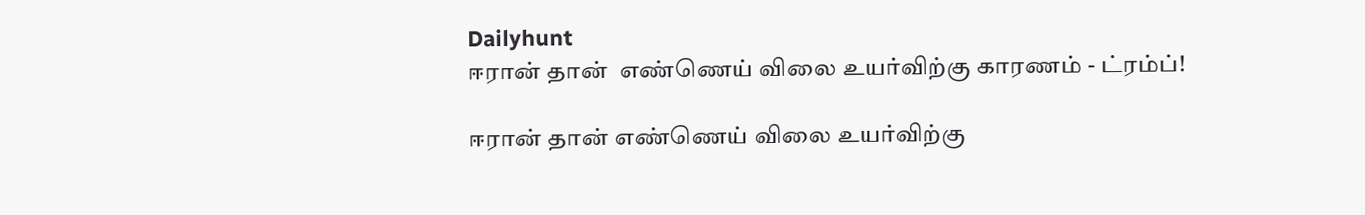Dailyhunt
ஈரான் தான்  எண்ணெய் விலை உயர்விற்கு காரணம் - ட்ரம்ப்!

ஈரான் தான் எண்ணெய் விலை உயர்விற்கு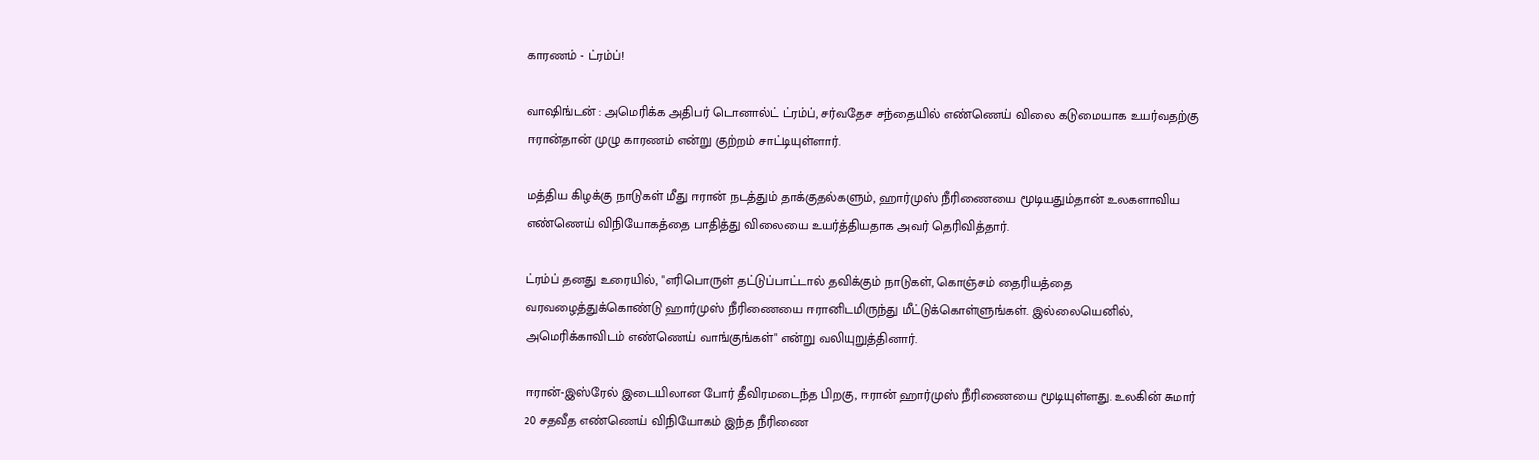காரணம் - ட்ரம்ப்!

வாஷிங்டன் : அமெரிக்க அதிபர் டொனால்ட் ட்ரம்ப், சர்வதேச சந்தையில் எண்ணெய் விலை கடுமையாக உயர்வதற்கு ஈரான்தான் முழு காரணம் என்று குற்றம் சாட்டியுள்ளார்.

மத்திய கிழக்கு நாடுகள் மீது ஈரான் நடத்தும் தாக்குதல்களும், ஹார்முஸ் நீரிணையை மூடியதும்தான் உலகளாவிய எண்ணெய் விநியோகத்தை பாதித்து விலையை உயர்த்தியதாக அவர் தெரிவித்தார்.

ட்ரம்ப் தனது உரையில், "எரிபொருள் தட்டுப்பாட்டால் தவிக்கும் நாடுகள், கொஞ்சம் தைரியத்தை வரவழைத்துக்கொண்டு ஹார்முஸ் நீரிணையை ஈரானிடமிருந்து மீட்டுக்கொள்ளுங்கள். இல்லையெனில், அமெரிக்காவிடம் எண்ணெய் வாங்குங்கள்" என்று வலியுறுத்தினார்.

ஈரான்-இஸ்ரேல் இடையிலான போர் தீவிரமடைந்த பிறகு, ஈரான் ஹார்முஸ் நீரிணையை மூடியுள்ளது. உலகின் சுமார் 20 சதவீத எண்ணெய் விநியோகம் இந்த நீரிணை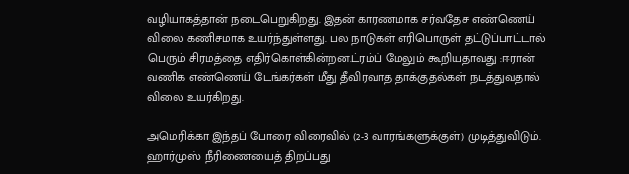வழியாகத்தான் நடைபெறுகிறது. இதன் காரணமாக சர்வதேச எண்ணெய் விலை கணிசமாக உயர்ந்துள்ளது. பல நாடுகள் எரிபொருள் தட்டுப்பாட்டால் பெரும் சிரமத்தை எதிர்கொள்கின்றன.ட்ரம்ப் மேலும் கூறியதாவது :ஈரான் வணிக எண்ணெய் டேங்கர்கள் மீது தீவிரவாத தாக்குதல்கள் நடத்துவதால் விலை உயர்கிறது.

அமெரிக்கா இந்தப் போரை விரைவில் (2-3 வாரங்களுக்குள்) முடித்துவிடும். ஹார்முஸ் நீரிணையைத் திறப்பது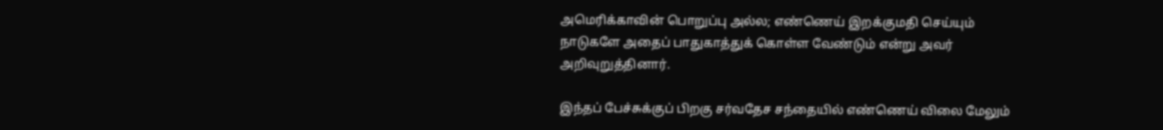அமெரிக்காவின் பொறுப்பு அல்ல; எண்ணெய் இறக்குமதி செய்யும் நாடுகளே அதைப் பாதுகாத்துக் கொள்ள வேண்டும் என்று அவர் அறிவுறுத்தினார்.

இந்தப் பேச்சுக்குப் பிறகு சர்வதேச சந்தையில் எண்ணெய் விலை மேலும்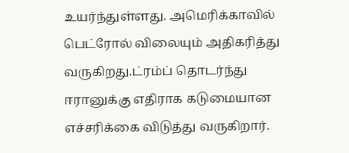உயர்ந்துள்ளது. அமெரிக்காவில் பெட்ரோல் விலையும் அதிகரித்து வருகிறது.ட்ரம்ப் தொடர்ந்து ஈரானுக்கு எதிராக கடுமையான எச்சரிக்கை விடுத்து வருகிறார்.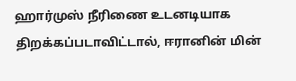ஹார்முஸ் நீரிணை உடனடியாக திறக்கப்படாவிட்டால், ஈரானின் மின்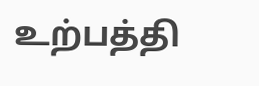உற்பத்தி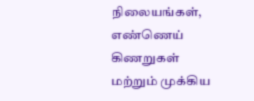நிலையங்கள், எண்ணெய் கிணறுகள் மற்றும் முக்கிய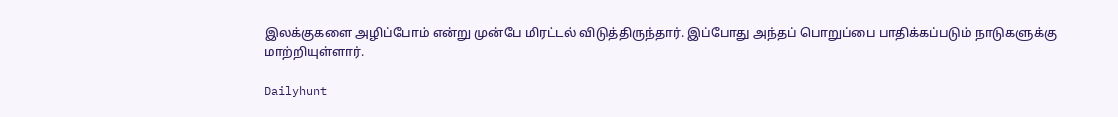இலக்குகளை அழிப்போம் என்று முன்பே மிரட்டல் விடுத்திருந்தார். இப்போது அந்தப் பொறுப்பை பாதிக்கப்படும் நாடுகளுக்கு மாற்றியுள்ளார்.

Dailyhunt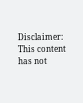Disclaimer: This content has not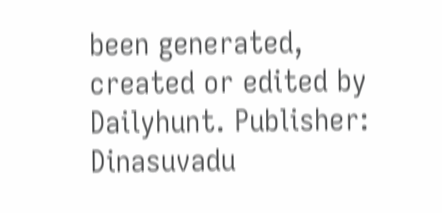been generated, created or edited by Dailyhunt. Publisher: Dinasuvadu